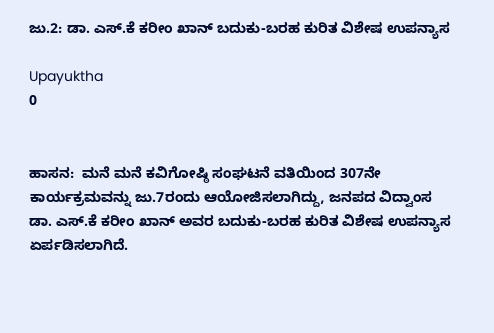ಜು.2: ಡಾ. ಎಸ್‌.ಕೆ ಕರೀಂ ಖಾನ್ ಬದುಕು-ಬರಹ ಕುರಿತ ವಿಶೇಷ ಉಪನ್ಯಾಸ

Upayuktha
0


ಹಾಸನ:  ಮನೆ ಮನೆ ಕವಿಗೋಷ್ಠಿ ಸಂಘಟನೆ ವತಿಯಿಂದ 307ನೇ ಕಾರ್ಯಕ್ರಮವನ್ನು ಜು.7ರಂದು ಆಯೋಜಿಸಲಾಗಿದ್ದು, ಜನಪದ ವಿದ್ವಾಂಸ ಡಾ. ಎಸ್‌.ಕೆ ಕರೀಂ ಖಾನ್ ಅವರ ಬದುಕು-ಬರಹ ಕುರಿತ ವಿಶೇಷ ಉಪನ್ಯಾಸ ಏರ್ಪಡಿಸಲಾಗಿದೆ.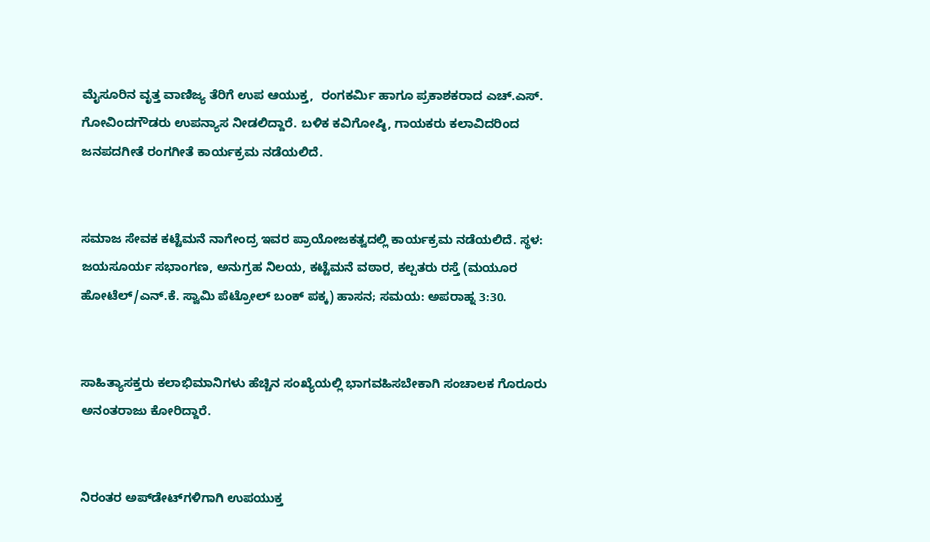ಮೈಸೂರಿನ ವೃತ್ತ ವಾಣಿಜ್ಯ ತೆರಿಗೆ ಉಪ ಆಯುಕ್ತ,  ರಂಗಕರ್ಮಿ ಹಾಗೂ ಪ್ರಕಾಶಕರಾದ ಎಚ್‌.ಎಸ್‌. ಗೋವಿಂದಗೌಡರು ಉಪನ್ಯಾಸ ನೀಡಲಿದ್ದಾರೆ. ಬಳಿಕ ಕವಿಗೋಷ್ಠಿ, ಗಾಯಕರು ಕಲಾವಿದರಿಂದ ಜನಪದಗೀತೆ ರಂಗಗೀತೆ ಕಾರ್ಯಕ್ರಮ ನಡೆಯಲಿದೆ.


ಸಮಾಜ ಸೇವಕ ಕಟ್ಟೆಮನೆ ನಾಗೇಂದ್ರ ಇವರ ಪ್ರಾಯೋಜಕತ್ವದಲ್ಲಿ ಕಾರ್ಯಕ್ರಮ ನಡೆಯಲಿದೆ. ಸ್ಥಳ:  ಜಯಸೂರ್ಯ ಸಭಾಂಗಣ, ಅನುಗ್ರಹ ನಿಲಯ, ಕಟ್ಟೆಮನೆ ವಠಾರ, ಕಲ್ಪತರು ರಸ್ತೆ (ಮಯೂರ ಹೋಟೆಲ್/ಎನ್.ಕೆ. ಸ್ವಾಮಿ ಪೆಟ್ರೋಲ್ ಬಂಕ್ ಪಕ್ಕ) ಹಾಸನ; ಸಮಯ: ಅಪರಾಹ್ನ 3:30.


ಸಾಹಿತ್ಯಾಸಕ್ತರು ಕಲಾಭಿಮಾನಿಗಳು ಹೆಚ್ಚಿನ ಸಂಖ್ಯೆಯಲ್ಲಿ ಭಾಗವಹಿಸಬೇಕಾಗಿ ಸಂಚಾಲಕ ಗೊರೂರು ಅನಂತರಾಜು ಕೋರಿದ್ದಾರೆ.


ನಿರಂತರ ಅಪ್‌ಡೇಟ್‌ಗಳಿಗಾಗಿ ಉಪಯುಕ್ತ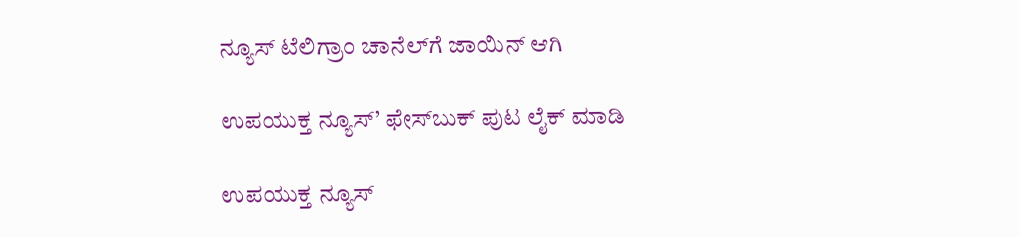ನ್ಯೂಸ್‌ ಟೆಲಿಗ್ರಾಂ ಚಾನೆಲ್‌ಗೆ ಜಾಯಿನ್‌ ಆಗಿ

ಉಪಯುಕ್ತ ನ್ಯೂಸ್‌’ ಫೇಸ್‌ಬುಕ್ ಪುಟ ಲೈಕ್ ಮಾಡಿ

ಉಪಯುಕ್ತ ನ್ಯೂಸ್‌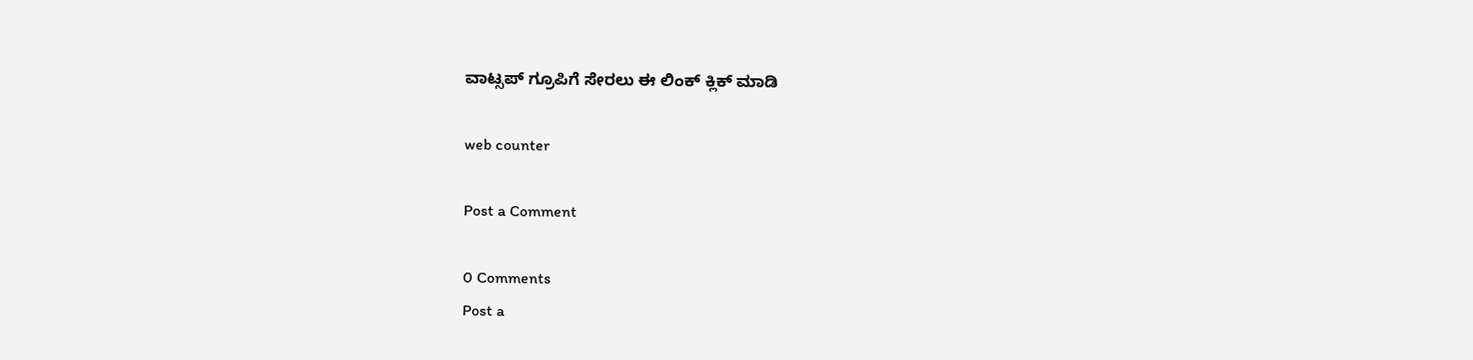ವಾಟ್ಸಪ್‌ ಗ್ರೂಪಿಗೆ ಸೇರಲು ಈ ಲಿಂಕ್ ಕ್ಲಿಕ್ ಮಾಡಿ

web counter

Post a Comment

0 Comments
Post a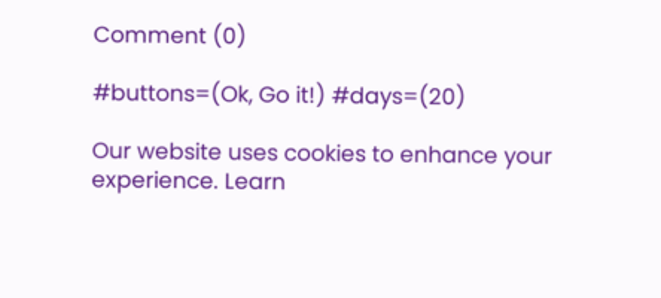Comment (0)

#buttons=(Ok, Go it!) #days=(20)

Our website uses cookies to enhance your experience. Learn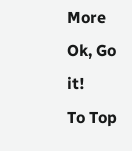More
Ok, Go it!
To Top